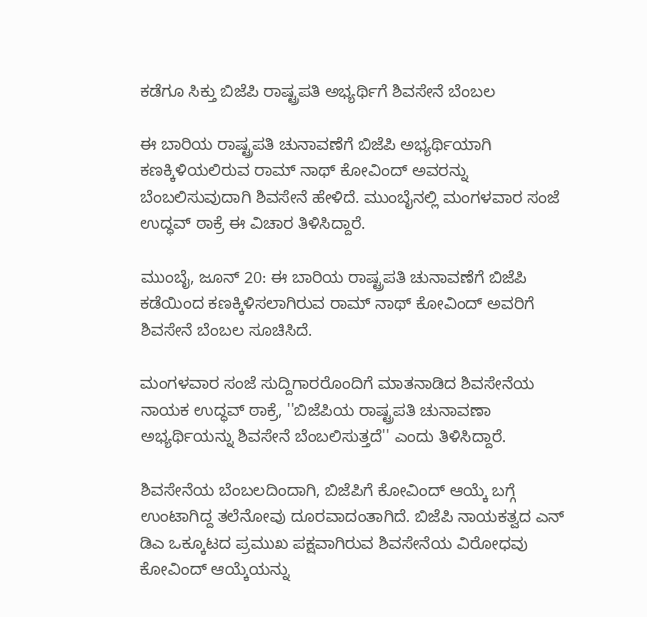ಕಡೆಗೂ ಸಿಕ್ತು ಬಿಜೆಪಿ ರಾಷ್ಟ್ರಪತಿ ಅಭ್ಯರ್ಥಿಗೆ ಶಿವಸೇನೆ ಬೆಂಬಲ

ಈ ಬಾರಿಯ ರಾಷ್ಟ್ರಪತಿ ಚುನಾವಣೆಗೆ ಬಿಜೆಪಿ ಅಭ್ಯರ್ಥಿಯಾಗಿ ಕಣಕ್ಕಿಳಿಯಲಿರುವ ರಾಮ್ ನಾಥ್ ಕೋವಿಂದ್ ಅವರನ್ನು ಬೆಂಬಲಿಸುವುದಾಗಿ ಶಿವಸೇನೆ ಹೇಳಿದೆ. ಮುಂಬೈನಲ್ಲಿ ಮಂಗಳವಾರ ಸಂಜೆ ಉದ್ಧವ್ ಠಾಕ್ರೆ ಈ ವಿಚಾರ ತಿಳಿಸಿದ್ದಾರೆ.

ಮುಂಬೈ, ಜೂನ್ 20: ಈ ಬಾರಿಯ ರಾಷ್ಟ್ರಪತಿ ಚುನಾವಣೆಗೆ ಬಿಜೆಪಿ ಕಡೆಯಿಂದ ಕಣಕ್ಕಿಳಿಸಲಾಗಿರುವ ರಾಮ್ ನಾಥ್ ಕೋವಿಂದ್ ಅವರಿಗೆ ಶಿವಸೇನೆ ಬೆಂಬಲ ಸೂಚಿಸಿದೆ.

ಮಂಗಳವಾರ ಸಂಜೆ ಸುದ್ದಿಗಾರರೊಂದಿಗೆ ಮಾತನಾಡಿದ ಶಿವಸೇನೆಯ ನಾಯಕ ಉದ್ಧವ್ ಠಾಕ್ರೆ, ''ಬಿಜೆಪಿಯ ರಾಷ್ಟ್ರಪತಿ ಚುನಾವಣಾ ಅಭ್ಯರ್ಥಿಯನ್ನು ಶಿವಸೇನೆ ಬೆಂಬಲಿಸುತ್ತದೆ'' ಎಂದು ತಿಳಿಸಿದ್ದಾರೆ.

ಶಿವಸೇನೆಯ ಬೆಂಬಲದಿಂದಾಗಿ, ಬಿಜೆಪಿಗೆ ಕೋವಿಂದ್ ಆಯ್ಕೆ ಬಗ್ಗೆ ಉಂಟಾಗಿದ್ದ ತಲೆನೋವು ದೂರವಾದಂತಾಗಿದೆ. ಬಿಜೆಪಿ ನಾಯಕತ್ವದ ಎನ್ ಡಿಎ ಒಕ್ಕೂಟದ ಪ್ರಮುಖ ಪಕ್ಷವಾಗಿರುವ ಶಿವಸೇನೆಯ ವಿರೋಧವು ಕೋವಿಂದ್ ಆಯ್ಕೆಯನ್ನು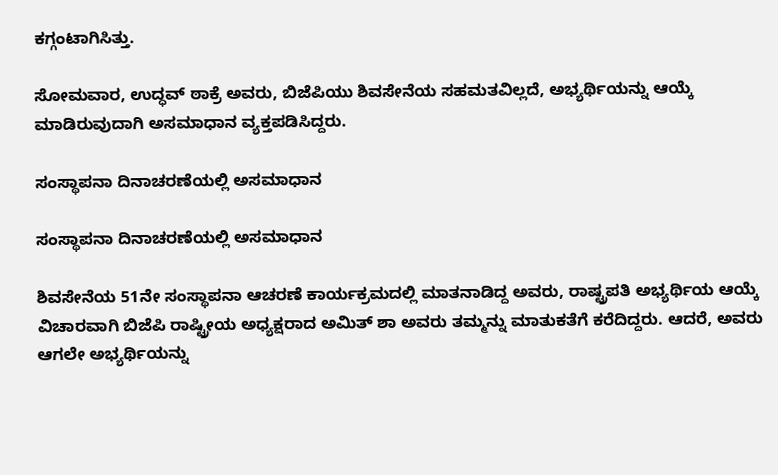ಕಗ್ಗಂಟಾಗಿಸಿತ್ತು.

ಸೋಮವಾರ, ಉದ್ಧವ್ ಠಾಕ್ರೆ ಅವರು, ಬಿಜೆಪಿಯು ಶಿವಸೇನೆಯ ಸಹಮತವಿಲ್ಲದೆ, ಅಭ್ಯರ್ಥಿಯನ್ನು ಆಯ್ಕೆ ಮಾಡಿರುವುದಾಗಿ ಅಸಮಾಧಾನ ವ್ಯಕ್ತಪಡಿಸಿದ್ದರು.

ಸಂಸ್ಥಾಪನಾ ದಿನಾಚರಣೆಯಲ್ಲಿ ಅಸಮಾಧಾನ

ಸಂಸ್ಥಾಪನಾ ದಿನಾಚರಣೆಯಲ್ಲಿ ಅಸಮಾಧಾನ

ಶಿವಸೇನೆಯ 51ನೇ ಸಂಸ್ಥಾಪನಾ ಆಚರಣೆ ಕಾರ್ಯಕ್ರಮದಲ್ಲಿ ಮಾತನಾಡಿದ್ದ ಅವರು, ರಾಷ್ಟ್ರಪತಿ ಅಭ್ಯರ್ಥಿಯ ಆಯ್ಕೆ ವಿಚಾರವಾಗಿ ಬಿಜೆಪಿ ರಾಷ್ಟ್ರೀಯ ಅಧ್ಯಕ್ಷರಾದ ಅಮಿತ್ ಶಾ ಅವರು ತಮ್ಮನ್ನು ಮಾತುಕತೆಗೆ ಕರೆದಿದ್ದರು. ಆದರೆ, ಅವರು ಆಗಲೇ ಅಭ್ಯರ್ಥಿಯನ್ನು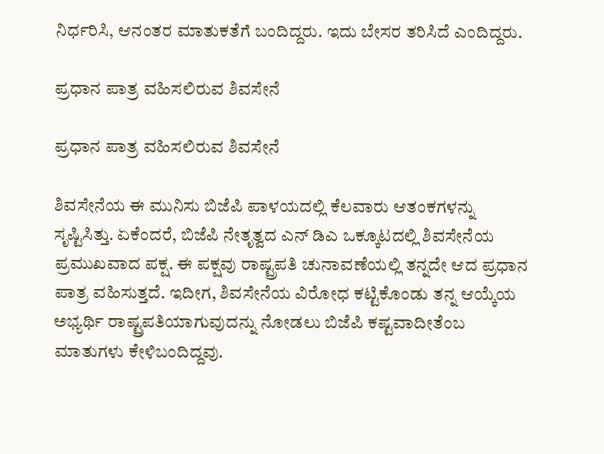ನಿರ್ಧರಿಸಿ, ಆನಂತರ ಮಾತುಕತೆಗೆ ಬಂದಿದ್ದರು. ಇದು ಬೇಸರ ತರಿಸಿದೆ ಎಂದಿದ್ದರು.

ಪ್ರಧಾನ ಪಾತ್ರ ವಹಿಸಲಿರುವ ಶಿವಸೇನೆ

ಪ್ರಧಾನ ಪಾತ್ರ ವಹಿಸಲಿರುವ ಶಿವಸೇನೆ

ಶಿವಸೇನೆಯ ಈ ಮುನಿಸು ಬಿಜೆಪಿ ಪಾಳಯದಲ್ಲಿ ಕೆಲವಾರು ಆತಂಕಗಳನ್ನು ಸೃಷ್ಟಿಸಿತ್ತು. ಏಕೆಂದರೆ, ಬಿಜೆಪಿ ನೇತೃತ್ವದ ಎನ್ ಡಿಎ ಒಕ್ಕೂಟದಲ್ಲಿ ಶಿವಸೇನೆಯ ಪ್ರಮುಖವಾದ ಪಕ್ಷ. ಈ ಪಕ್ಷವು ರಾಷ್ಟ್ರಪತಿ ಚುನಾವಣೆಯಲ್ಲಿ ತನ್ನದೇ ಆದ ಪ್ರಧಾನ ಪಾತ್ರ ವಹಿಸುತ್ತದೆ. ಇದೀಗ, ಶಿವಸೇನೆಯ ವಿರೋಧ ಕಟ್ಟಿಕೊಂಡು ತನ್ನ ಆಯ್ಕೆಯ ಅಭ್ಯರ್ಥಿ ರಾಷ್ಟ್ರಪತಿಯಾಗುವುದನ್ನು ನೋಡಲು ಬಿಜೆಪಿ ಕಷ್ಟವಾದೀತೆಂಬ ಮಾತುಗಳು ಕೇಳಿಬಂದಿದ್ದವು.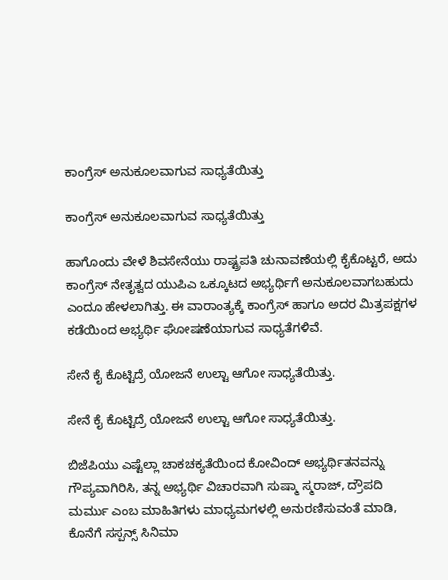ಕಾಂಗ್ರೆಸ್ ಅನುಕೂಲವಾಗುವ ಸಾಧ್ಯತೆಯಿತ್ತು

ಕಾಂಗ್ರೆಸ್ ಅನುಕೂಲವಾಗುವ ಸಾಧ್ಯತೆಯಿತ್ತು

ಹಾಗೊಂದು ವೇಳೆ ಶಿವಸೇನೆಯು ರಾಷ್ಟ್ರಪತಿ ಚುನಾವಣೆಯಲ್ಲಿ ಕೈಕೊಟ್ಟರೆ, ಅದು ಕಾಂಗ್ರೆಸ್ ನೇತೃತ್ವದ ಯುಪಿಎ ಒಕ್ಕೂಟದ ಅಭ್ಯರ್ಥಿಗೆ ಅನುಕೂಲವಾಗಬಹುದು ಎಂದೂ ಹೇಳಲಾಗಿತ್ತು. ಈ ವಾರಾಂತ್ಯಕ್ಕೆ ಕಾಂಗ್ರೆಸ್ ಹಾಗೂ ಅದರ ಮಿತ್ರಪಕ್ಷಗಳ ಕಡೆಯಿಂದ ಅಭ್ಯರ್ಥಿ ಘೋಷಣೆಯಾಗುವ ಸಾಧ್ಯತೆಗಳಿವೆ.

ಸೇನೆ ಕೈ ಕೊಟ್ಟಿದ್ರೆ ಯೋಜನೆ ಉಲ್ಟಾ ಆಗೋ ಸಾಧ್ಯತೆಯಿತ್ತು.

ಸೇನೆ ಕೈ ಕೊಟ್ಟಿದ್ರೆ ಯೋಜನೆ ಉಲ್ಟಾ ಆಗೋ ಸಾಧ್ಯತೆಯಿತ್ತು.

ಬಿಜೆಪಿಯು ಎಷ್ಟೆಲ್ಲಾ ಚಾಕಚಕ್ಯತೆಯಿಂದ ಕೋವಿಂದ್ ಅಭ್ಯರ್ಥಿತನವನ್ನು ಗೌಪ್ಯವಾಗಿರಿಸಿ, ತನ್ನ ಅಭ್ಯರ್ಥಿ ವಿಚಾರವಾಗಿ ಸುಷ್ಮಾ ಸ್ಮರಾಜ್, ದ್ರೌಪದಿ ಮರ್ಮು ಎಂಬ ಮಾಹಿತಿಗಳು ಮಾಧ್ಯಮಗಳಲ್ಲಿ ಅನುರಣಿಸುವಂತೆ ಮಾಡಿ, ಕೊನೆಗೆ ಸಸ್ಪನ್ಸ್ ಸಿನಿಮಾ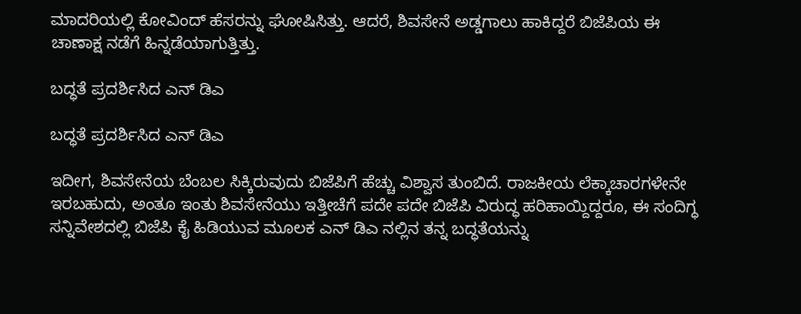ಮಾದರಿಯಲ್ಲಿ ಕೋವಿಂದ್ ಹೆಸರನ್ನು ಘೋಷಿಸಿತ್ತು. ಆದರೆ, ಶಿವಸೇನೆ ಅಡ್ಡಗಾಲು ಹಾಕಿದ್ದರೆ ಬಿಜೆಪಿಯ ಈ ಚಾಣಾಕ್ಷ ನಡೆಗೆ ಹಿನ್ನಡೆಯಾಗುತ್ತಿತ್ತು.

ಬದ್ಧತೆ ಪ್ರದರ್ಶಿಸಿದ ಎನ್ ಡಿಎ

ಬದ್ಧತೆ ಪ್ರದರ್ಶಿಸಿದ ಎನ್ ಡಿಎ

ಇದೀಗ, ಶಿವಸೇನೆಯ ಬೆಂಬಲ ಸಿಕ್ಕಿರುವುದು ಬಿಜೆಪಿಗೆ ಹೆಚ್ಚು ವಿಶ್ವಾಸ ತುಂಬಿದೆ. ರಾಜಕೀಯ ಲೆಕ್ಕಾಚಾರಗಳೇನೇ ಇರಬಹುದು, ಅಂತೂ ಇಂತು ಶಿವಸೇನೆಯು ಇತ್ತೀಚೆಗೆ ಪದೇ ಪದೇ ಬಿಜೆಪಿ ವಿರುದ್ಧ ಹರಿಹಾಯ್ದಿದ್ದರೂ, ಈ ಸಂದಿಗ್ಧ ಸನ್ನಿವೇಶದಲ್ಲಿ ಬಿಜೆಪಿ ಕೈ ಹಿಡಿಯುವ ಮೂಲಕ ಎನ್ ಡಿಎ ನಲ್ಲಿನ ತನ್ನ ಬದ್ಧತೆಯನ್ನು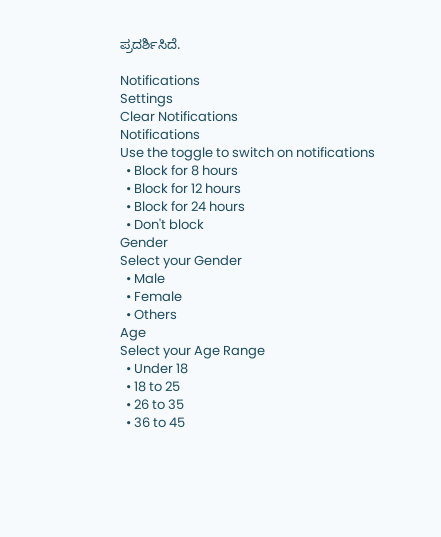ಪ್ರದರ್ಶಿಸಿದೆ.

Notifications
Settings
Clear Notifications
Notifications
Use the toggle to switch on notifications
  • Block for 8 hours
  • Block for 12 hours
  • Block for 24 hours
  • Don't block
Gender
Select your Gender
  • Male
  • Female
  • Others
Age
Select your Age Range
  • Under 18
  • 18 to 25
  • 26 to 35
  • 36 to 45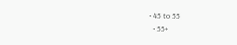• 45 to 55
  • 55+